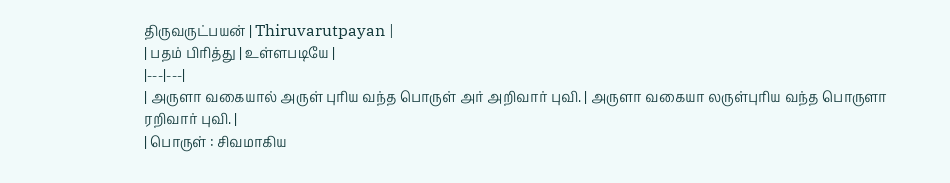திருவருட்பயன் | Thiruvarutpayan |
| பதம் பிரித்து | உள்ளபடியே |
|---|---|
| அருளா வகையால் அருள் புரிய வந்த பொருள் அர் அறிவார் புவி. | அருளா வகையா லருள்புரிய வந்த பொருளா ரறிவார் புவி. |
| பொருள் : சிவமாகிய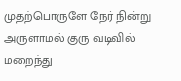முதற்பொருளே நேர் நின்று அருளாமல் குரு வடிவில் மறைந்து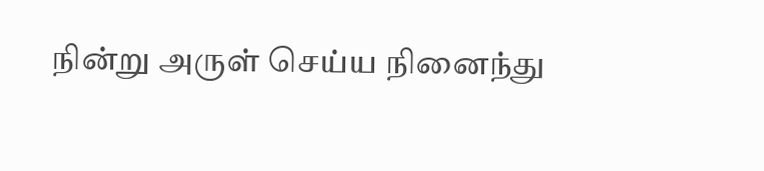நின்று அருள் செய்ய நினைந்து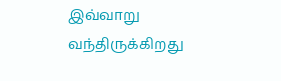இவ்வாறு வந்திருக்கிறது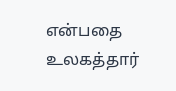என்பதை உலகத்தார்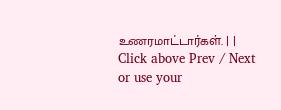உணரமாட்டார்கள். | |
Click above Prev / Next or use your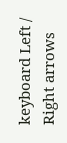keyboard Left / Right arrows